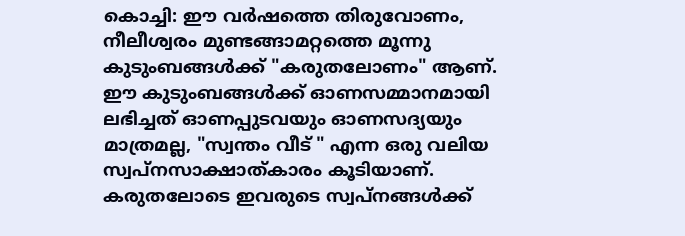കൊച്ചി: ഈ വർഷത്തെ തിരുവോണം, നീലീശ്വരം മുണ്ടങ്ങാമറ്റത്തെ മൂന്നു കുടുംബങ്ങൾക്ക് "കരുതലോണം" ആണ്. ഈ കുടുംബങ്ങൾക്ക് ഓണസമ്മാനമായി ലഭിച്ചത് ഓണപ്പുടവയും ഓണസദ്യയും മാത്രമല്ല, "സ്വന്തം വീട് " എന്ന ഒരു വലിയ സ്വപ്നസാക്ഷാത്കാരം കൂടിയാണ്. കരുതലോടെ ഇവരുടെ സ്വപ്നങ്ങൾക്ക്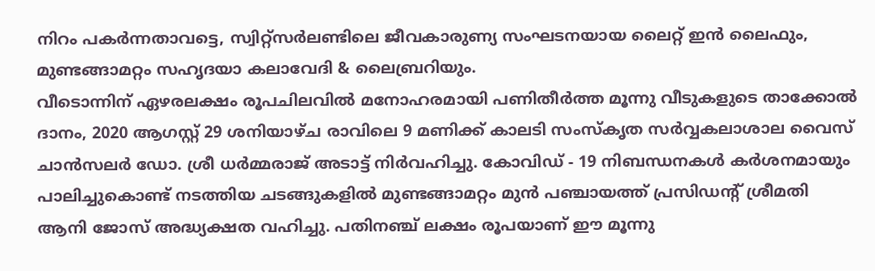നിറം പകർന്നതാവട്ടെ, സ്വിറ്റ്സർലണ്ടിലെ ജീവകാരുണ്യ സംഘടനയായ ലൈറ്റ് ഇൻ ലൈഫും, മുണ്ടങ്ങാമറ്റം സഹൃദയാ കലാവേദി & ലൈബ്രറിയും.
വീടൊന്നിന് ഏഴരലക്ഷം രൂപചിലവിൽ മനോഹരമായി പണിതീർത്ത മൂന്നു വീടുകളുടെ താക്കോൽ ദാനം, 2020 ആഗസ്റ്റ് 29 ശനിയാഴ്ച രാവിലെ 9 മണിക്ക് കാലടി സംസ്കൃത സർവ്വകലാശാല വൈസ് ചാൻസലർ ഡോ. ശ്രീ ധർമ്മരാജ് അടാട്ട് നിർവഹിച്ചു. കോവിഡ് - 19 നിബന്ധനകൾ കർശനമായും പാലിച്ചുകൊണ്ട് നടത്തിയ ചടങ്ങുകളിൽ മുണ്ടങ്ങാമറ്റം മുൻ പഞ്ചായത്ത് പ്രസിഡന്റ് ശ്രീമതി ആനി ജോസ് അദ്ധ്യക്ഷത വഹിച്ചു. പതിനഞ്ച് ലക്ഷം രൂപയാണ് ഈ മൂന്നു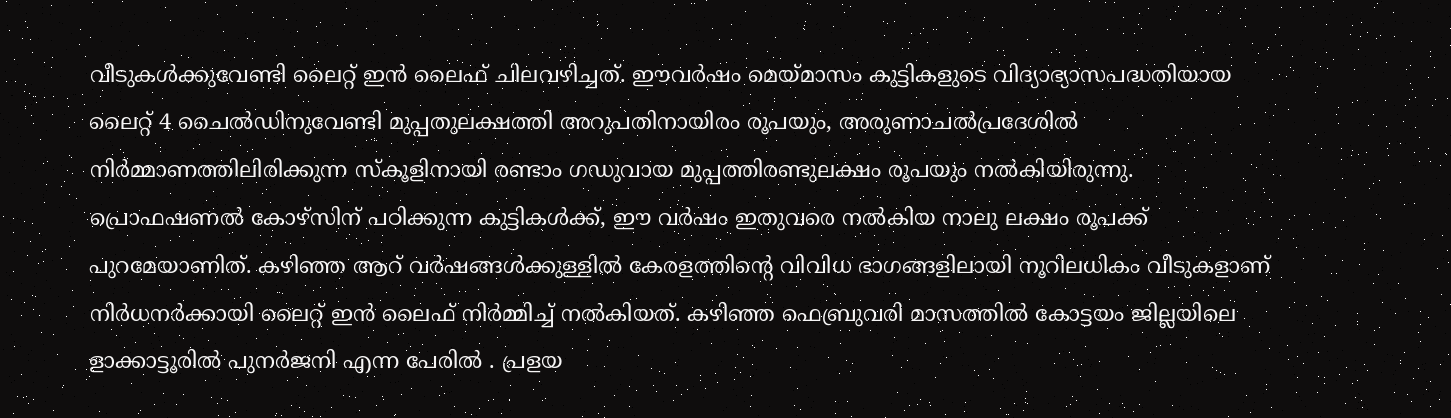വീടുകൾക്കുവേണ്ടി ലൈറ്റ് ഇൻ ലൈഫ് ചിലവഴിച്ചത്. ഈവർഷം മെയ്മാസം കുട്ടികളുടെ വിദ്യാഭ്യാസപദ്ധതിയായ ലൈറ്റ് 4 ചൈൽഡിനുവേണ്ടി മുപ്പതുലക്ഷത്തി അറുപതിനായിരം രൂപയും, അരുണാചൽപ്രദേശിൽ നിർമ്മാണത്തിലിരിക്കുന്ന സ്കൂളിനായി രണ്ടാം ഗഡുവായ മുപ്പത്തിരണ്ടുലക്ഷം രൂപയും നൽകിയിരുന്നു. പ്രൊഫഷണൽ കോഴ്സിന് പഠിക്കുന്ന കുട്ടികൾക്ക്, ഈ വർഷം ഇതുവരെ നൽകിയ നാലു ലക്ഷം രൂപക്ക് പുറമേയാണിത്. കഴിഞ്ഞ ആറ് വർഷങ്ങൾക്കുള്ളിൽ കേരളത്തിന്റെ വിവിധ ഭാഗങ്ങളിലായി നൂറിലധികം വീടുകളാണ് നിർധനർക്കായി ലൈറ്റ് ഇൻ ലൈഫ് നിർമ്മിച്ച് നൽകിയത്. കഴിഞ്ഞ ഫെബ്രുവരി മാസത്തിൽ കോട്ടയം ജില്ലയിലെ ളാക്കാട്ടൂരിൽ പുനർജനി എന്ന പേരിൽ . പ്രളയ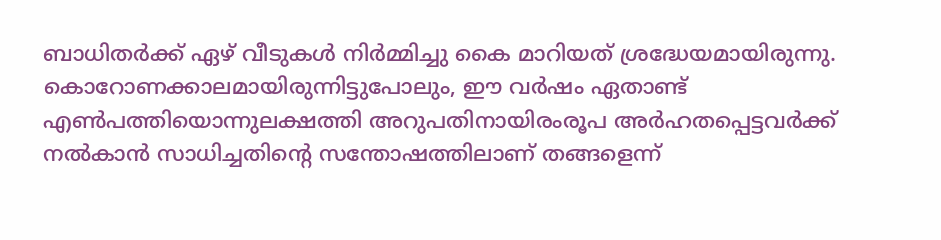ബാധിതർക്ക് ഏഴ് വീടുകൾ നിർമ്മിച്ചു കൈ മാറിയത് ശ്രദ്ധേയമായിരുന്നു.
കൊറോണക്കാലമായിരുന്നിട്ടുപോലും, ഈ വർഷം ഏതാണ്ട് എൺപത്തിയൊന്നുലക്ഷത്തി അറുപതിനായിരംരൂപ അർഹതപ്പെട്ടവർക്ക് നൽകാൻ സാധിച്ചതിന്റെ സന്തോഷത്തിലാണ് തങ്ങളെന്ന്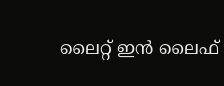ലൈറ്റ് ഇൻ ലൈഫ്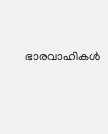ഭാരവാഹികൾ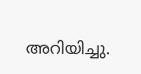അറിയിച്ചു.